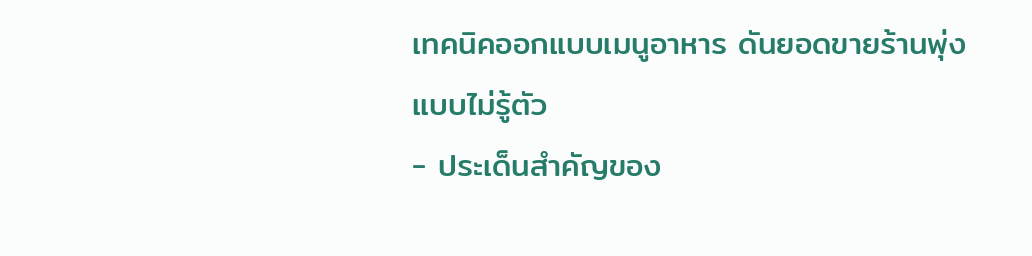เทคนิคออกแบบเมนูอาหาร ดันยอดขายร้านพุ่งแบบไม่รู้ตัว
- ประเด็นสำคัญของ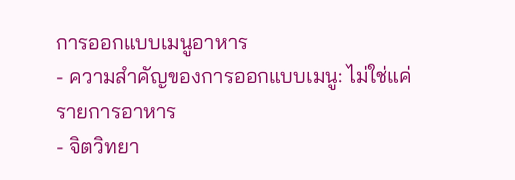การออกแบบเมนูอาหาร
- ความสำคัญของการออกแบบเมนู: ไม่ใช่แค่รายการอาหาร
- จิตวิทยา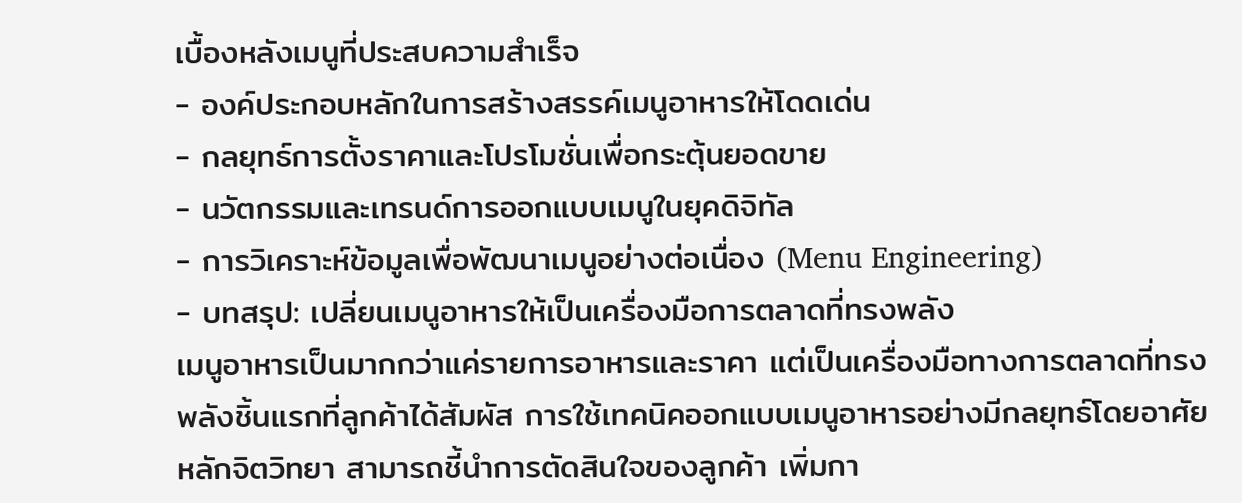เบื้องหลังเมนูที่ประสบความสำเร็จ
- องค์ประกอบหลักในการสร้างสรรค์เมนูอาหารให้โดดเด่น
- กลยุทธ์การตั้งราคาและโปรโมชั่นเพื่อกระตุ้นยอดขาย
- นวัตกรรมและเทรนด์การออกแบบเมนูในยุคดิจิทัล
- การวิเคราะห์ข้อมูลเพื่อพัฒนาเมนูอย่างต่อเนื่อง (Menu Engineering)
- บทสรุป: เปลี่ยนเมนูอาหารให้เป็นเครื่องมือการตลาดที่ทรงพลัง
เมนูอาหารเป็นมากกว่าแค่รายการอาหารและราคา แต่เป็นเครื่องมือทางการตลาดที่ทรงพลังชิ้นแรกที่ลูกค้าได้สัมผัส การใช้เทคนิคออกแบบเมนูอาหารอย่างมีกลยุทธ์โดยอาศัยหลักจิตวิทยา สามารถชี้นำการตัดสินใจของลูกค้า เพิ่มกา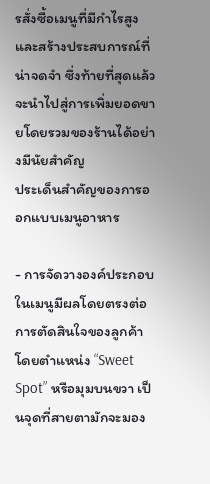รสั่งซื้อเมนูที่มีกำไรสูง และสร้างประสบการณ์ที่น่าจดจำ ซึ่งท้ายที่สุดแล้วจะนำไปสู่การเพิ่มยอดขายโดยรวมของร้านได้อย่างมีนัยสำคัญ
ประเด็นสำคัญของการออกแบบเมนูอาหาร

- การจัดวางองค์ประกอบในเมนูมีผลโดยตรงต่อการตัดสินใจของลูกค้า โดยตำแหน่ง “Sweet Spot” หรือมุมบนขวา เป็นจุดที่สายตามักจะมอง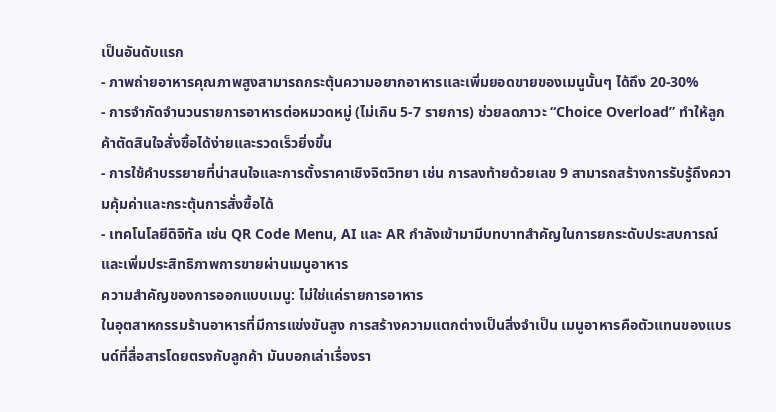เป็นอันดับแรก
- ภาพถ่ายอาหารคุณภาพสูงสามารถกระตุ้นความอยากอาหารและเพิ่มยอดขายของเมนูนั้นๆ ได้ถึง 20-30%
- การจำกัดจำนวนรายการอาหารต่อหมวดหมู่ (ไม่เกิน 5-7 รายการ) ช่วยลดภาวะ “Choice Overload” ทำให้ลูกค้าตัดสินใจสั่งซื้อได้ง่ายและรวดเร็วยิ่งขึ้น
- การใช้คำบรรยายที่น่าสนใจและการตั้งราคาเชิงจิตวิทยา เช่น การลงท้ายด้วยเลข 9 สามารถสร้างการรับรู้ถึงความคุ้มค่าและกระตุ้นการสั่งซื้อได้
- เทคโนโลยีดิจิทัล เช่น QR Code Menu, AI และ AR กำลังเข้ามามีบทบาทสำคัญในการยกระดับประสบการณ์และเพิ่มประสิทธิภาพการขายผ่านเมนูอาหาร
ความสำคัญของการออกแบบเมนู: ไม่ใช่แค่รายการอาหาร
ในอุตสาหกรรมร้านอาหารที่มีการแข่งขันสูง การสร้างความแตกต่างเป็นสิ่งจำเป็น เมนูอาหารคือตัวแทนของแบรนด์ที่สื่อสารโดยตรงกับลูกค้า มันบอกเล่าเรื่องรา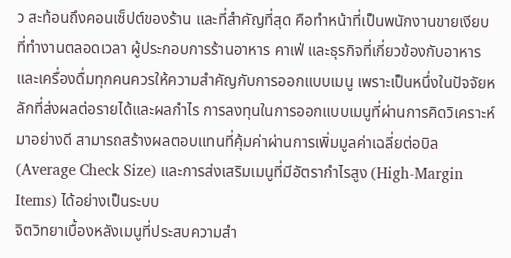ว สะท้อนถึงคอนเซ็ปต์ของร้าน และที่สำคัญที่สุด คือทำหน้าที่เป็นพนักงานขายเงียบที่ทำงานตลอดเวลา ผู้ประกอบการร้านอาหาร คาเฟ่ และธุรกิจที่เกี่ยวข้องกับอาหารและเครื่องดื่มทุกคนควรให้ความสำคัญกับการออกแบบเมนู เพราะเป็นหนึ่งในปัจจัยหลักที่ส่งผลต่อรายได้และผลกำไร การลงทุนในการออกแบบเมนูที่ผ่านการคิดวิเคราะห์มาอย่างดี สามารถสร้างผลตอบแทนที่คุ้มค่าผ่านการเพิ่มมูลค่าเฉลี่ยต่อบิล (Average Check Size) และการส่งเสริมเมนูที่มีอัตรากำไรสูง (High-Margin Items) ได้อย่างเป็นระบบ
จิตวิทยาเบื้องหลังเมนูที่ประสบความสำ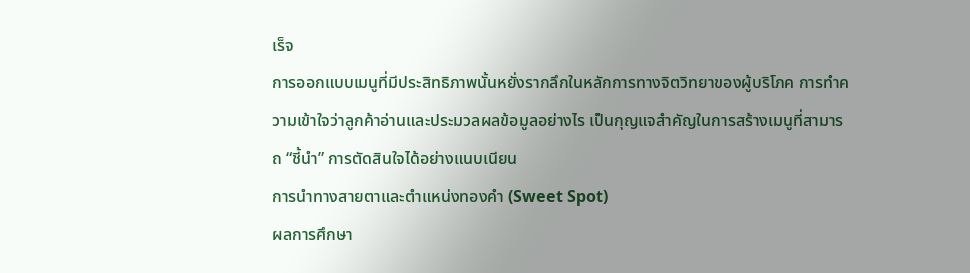เร็จ
การออกแบบเมนูที่มีประสิทธิภาพนั้นหยั่งรากลึกในหลักการทางจิตวิทยาของผู้บริโภค การทำความเข้าใจว่าลูกค้าอ่านและประมวลผลข้อมูลอย่างไร เป็นกุญแจสำคัญในการสร้างเมนูที่สามารถ “ชี้นำ” การตัดสินใจได้อย่างแนบเนียน
การนำทางสายตาและตำแหน่งทองคำ (Sweet Spot)
ผลการศึกษา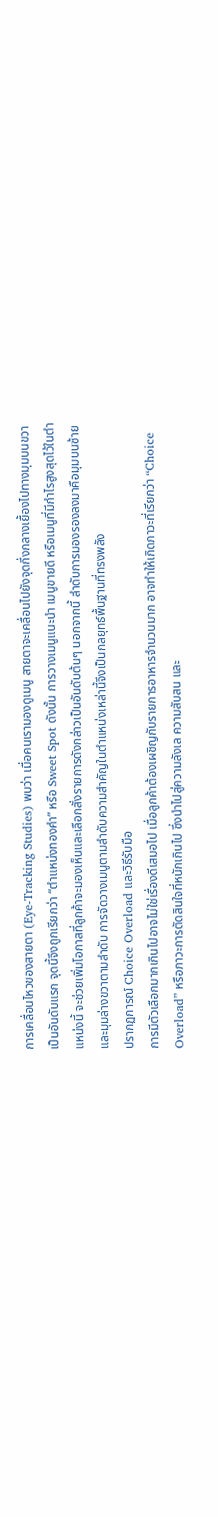การเคลื่อนไหวของสายตา (Eye-Tracking Studies) พบว่า เมื่อคนเรามองดูเมนู สายตาจะเคลื่อนไปยังจุดกึ่งกลางเยื้องไปทางมุมบนขวาเป็นอันดับแรก จุดนี้จึงถูกเรียกว่า “ตำแหน่งทองคำ” หรือ Sweet Spot ดังนั้น การวางเมนูแนะนำ เมนูขายดี หรือเมนูที่มีกำไรสูงสุดไว้ในตำแหน่งนี้ จะช่วยเพิ่มโอกาสที่ลูกค้าจะมองเห็นและเลือกสั่งรายการดังกล่าวเป็นอันดับต้นๆ นอกจากนี้ ลำดับการมองรองลงมาคือมุมบนซ้าย และมุมล่างขวาตามลำดับ การจัดวางเมนูตามลำดับความสำคัญในตำแหน่งเหล่านี้จึงเป็นกลยุทธ์พื้นฐานที่ทรงพลัง
ปรากฏการณ์ Choice Overload และวิธีรับมือ
การมีตัวเลือกมากเกินไปอาจไม่ใช่เรื่องดีเสมอไป เมื่อลูกค้าต้องเผชิญกับรายการอาหารจำนวนมาก อาจทำให้เกิดภาวะที่เรียกว่า “Choice Overload” หรือภาวะการตัดสินใจที่หนักเกินไป ซึ่งนำไปสู่ความลังเล ความสับสน และ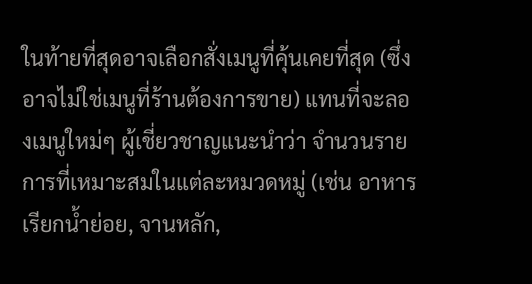ในท้ายที่สุดอาจเลือกสั่งเมนูที่คุ้นเคยที่สุด (ซึ่งอาจไม่ใช่เมนูที่ร้านต้องการขาย) แทนที่จะลองเมนูใหม่ๆ ผู้เชี่ยวชาญแนะนำว่า จำนวนรายการที่เหมาะสมในแต่ละหมวดหมู่ (เช่น อาหารเรียกน้ำย่อย, จานหลัก,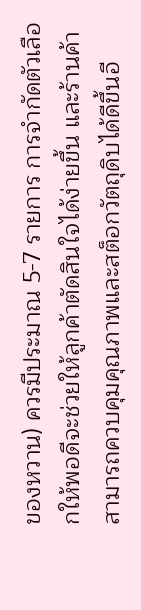ของหวาน) ควรมีประมาณ 5-7 รายการ การจำกัดตัวเลือกให้พอดีจะช่วยให้ลูกค้าตัดสินใจได้ง่ายขึ้น และร้านค้าสามารถควบคุมคุณภาพและสต็อกวัตถุดิบได้ดีขึ้นอี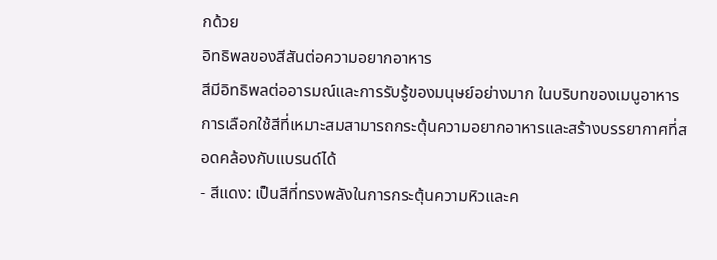กด้วย
อิทธิพลของสีสันต่อความอยากอาหาร
สีมีอิทธิพลต่ออารมณ์และการรับรู้ของมนุษย์อย่างมาก ในบริบทของเมนูอาหาร การเลือกใช้สีที่เหมาะสมสามารถกระตุ้นความอยากอาหารและสร้างบรรยากาศที่สอดคล้องกับแบรนด์ได้
- สีแดง: เป็นสีที่ทรงพลังในการกระตุ้นความหิวและค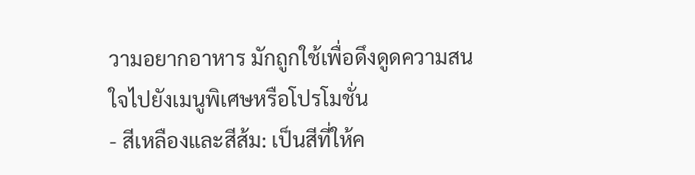วามอยากอาหาร มักถูกใช้เพื่อดึงดูดความสนใจไปยังเมนูพิเศษหรือโปรโมชั่น
- สีเหลืองและสีส้ม: เป็นสีที่ให้ค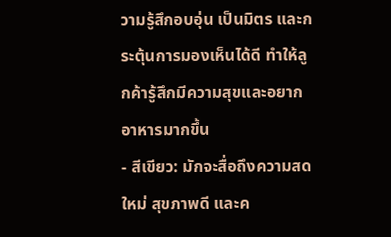วามรู้สึกอบอุ่น เป็นมิตร และกระตุ้นการมองเห็นได้ดี ทำให้ลูกค้ารู้สึกมีความสุขและอยากอาหารมากขึ้น
- สีเขียว: มักจะสื่อถึงความสดใหม่ สุขภาพดี และค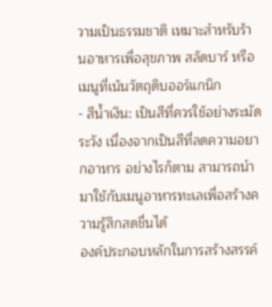วามเป็นธรรมชาติ เหมาะสำหรับร้านอาหารเพื่อสุขภาพ สลัดบาร์ หรือเมนูที่เน้นวัตถุดิบออร์แกนิก
- สีน้ำเงิน: เป็นสีที่ควรใช้อย่างระมัดระวัง เนื่องจากเป็นสีที่ลดความอยากอาหาร อย่างไรก็ตาม สามารถนำมาใช้กับเมนูอาหารทะเลเพื่อสร้างความรู้สึกสดชื่นได้
องค์ประกอบหลักในการสร้างสรรค์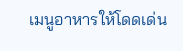เมนูอาหารให้โดดเด่น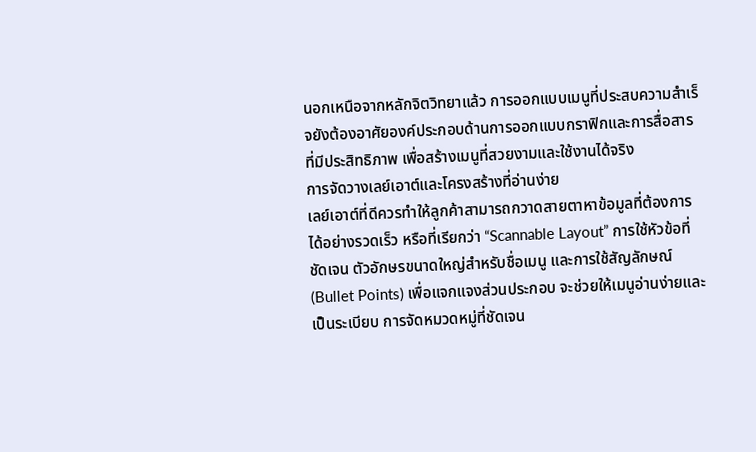นอกเหนือจากหลักจิตวิทยาแล้ว การออกแบบเมนูที่ประสบความสำเร็จยังต้องอาศัยองค์ประกอบด้านการออกแบบกราฟิกและการสื่อสารที่มีประสิทธิภาพ เพื่อสร้างเมนูที่สวยงามและใช้งานได้จริง
การจัดวางเลย์เอาต์และโครงสร้างที่อ่านง่าย
เลย์เอาต์ที่ดีควรทำให้ลูกค้าสามารถกวาดสายตาหาข้อมูลที่ต้องการได้อย่างรวดเร็ว หรือที่เรียกว่า “Scannable Layout” การใช้หัวข้อที่ชัดเจน ตัวอักษรขนาดใหญ่สำหรับชื่อเมนู และการใช้สัญลักษณ์ (Bullet Points) เพื่อแจกแจงส่วนประกอบ จะช่วยให้เมนูอ่านง่ายและเป็นระเบียบ การจัดหมวดหมู่ที่ชัดเจน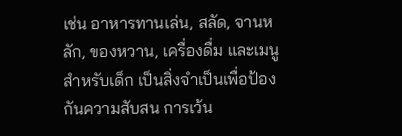เช่น อาหารทานเล่น, สลัด, จานหลัก, ของหวาน, เครื่องดื่ม และเมนูสำหรับเด็ก เป็นสิ่งจำเป็นเพื่อป้องกันความสับสน การเว้น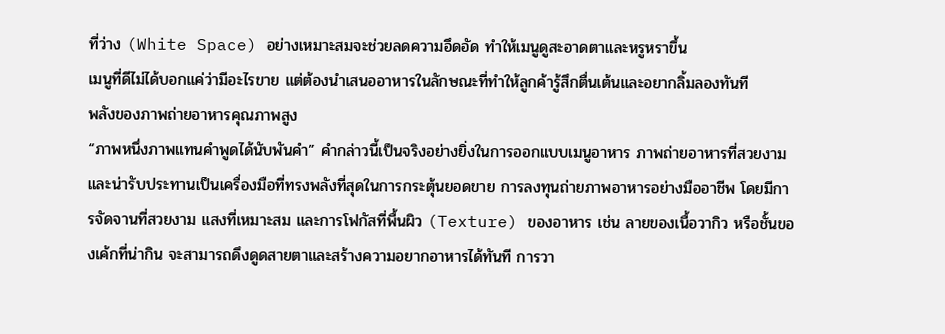ที่ว่าง (White Space) อย่างเหมาะสมจะช่วยลดความอึดอัด ทำให้เมนูดูสะอาดตาและหรูหราขึ้น
เมนูที่ดีไม่ได้บอกแค่ว่ามีอะไรขาย แต่ต้องนำเสนออาหารในลักษณะที่ทำให้ลูกค้ารู้สึกตื่นเต้นและอยากลิ้มลองทันที
พลังของภาพถ่ายอาหารคุณภาพสูง
“ภาพหนึ่งภาพแทนคำพูดได้นับพันคำ” คำกล่าวนี้เป็นจริงอย่างยิ่งในการออกแบบเมนูอาหาร ภาพถ่ายอาหารที่สวยงามและน่ารับประทานเป็นเครื่องมือที่ทรงพลังที่สุดในการกระตุ้นยอดขาย การลงทุนถ่ายภาพอาหารอย่างมืออาชีพ โดยมีการจัดจานที่สวยงาม แสงที่เหมาะสม และการโฟกัสที่พื้นผิว (Texture) ของอาหาร เช่น ลายของเนื้อวากิว หรือชั้นของเค้กที่น่ากิน จะสามารถดึงดูดสายตาและสร้างความอยากอาหารได้ทันที การวา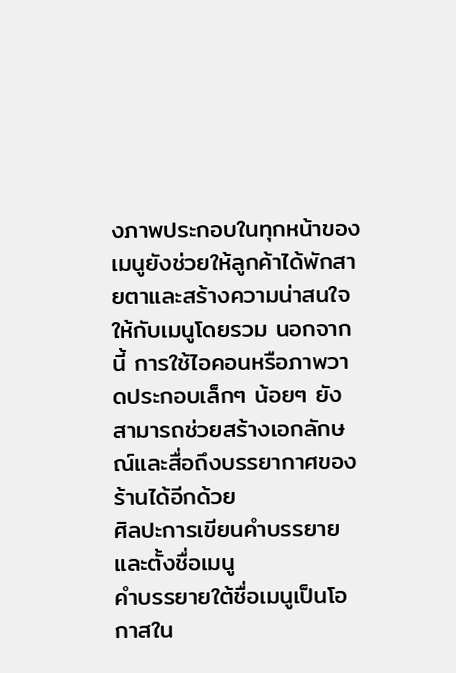งภาพประกอบในทุกหน้าของเมนูยังช่วยให้ลูกค้าได้พักสายตาและสร้างความน่าสนใจให้กับเมนูโดยรวม นอกจากนี้ การใช้ไอคอนหรือภาพวาดประกอบเล็กๆ น้อยๆ ยังสามารถช่วยสร้างเอกลักษณ์และสื่อถึงบรรยากาศของร้านได้อีกด้วย
ศิลปะการเขียนคำบรรยายและตั้งชื่อเมนู
คำบรรยายใต้ชื่อเมนูเป็นโอกาสใน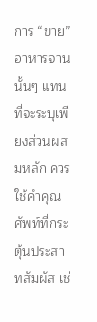การ “ขาย” อาหารจานนั้นๆ แทนที่จะระบุเพียงส่วนผสมหลัก ควรใช้คำคุณศัพท์ที่กระตุ้นประสาทสัมผัส เช่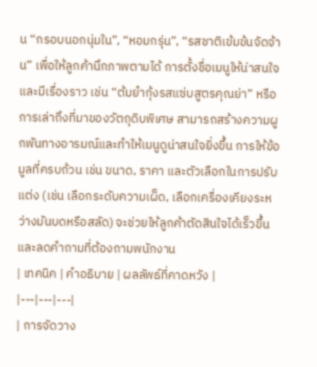น “กรอบนอกนุ่มใน”, “หอมกรุ่น”, “รสชาติเข้มข้นจัดจ้าน” เพื่อให้ลูกค้านึกภาพตามได้ การตั้งชื่อเมนูให้น่าสนใจและมีเรื่องราว เช่น “ต้มยำกุ้งรสแซ่บสูตรคุณย่า” หรือการเล่าถึงที่มาของวัตถุดิบพิเศษ สามารถสร้างความผูกพันทางอารมณ์และทำให้เมนูดูน่าสนใจยิ่งขึ้น การให้ข้อมูลที่ครบถ้วน เช่น ขนาด, ราคา และตัวเลือกในการปรับแต่ง (เช่น เลือกระดับความเผ็ด, เลือกเครื่องเคียงระหว่างมันบดหรือสลัด) จะช่วยให้ลูกค้าตัดสินใจได้เร็วขึ้นและลดคำถามที่ต้องถามพนักงาน
| เทคนิค | คำอธิบาย | ผลลัพธ์ที่คาดหวัง |
|---|---|---|
| การจัดวาง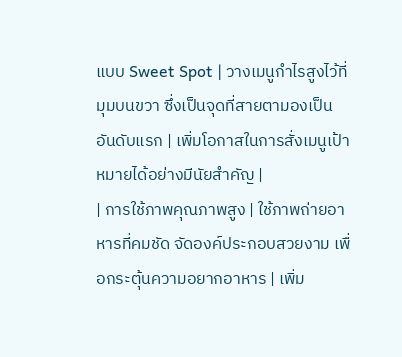แบบ Sweet Spot | วางเมนูกำไรสูงไว้ที่มุมบนขวา ซึ่งเป็นจุดที่สายตามองเป็นอันดับแรก | เพิ่มโอกาสในการสั่งเมนูเป้าหมายได้อย่างมีนัยสำคัญ |
| การใช้ภาพคุณภาพสูง | ใช้ภาพถ่ายอาหารที่คมชัด จัดองค์ประกอบสวยงาม เพื่อกระตุ้นความอยากอาหาร | เพิ่ม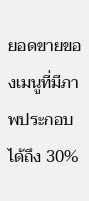ยอดขายของเมนูที่มีภาพประกอบได้ถึง 30%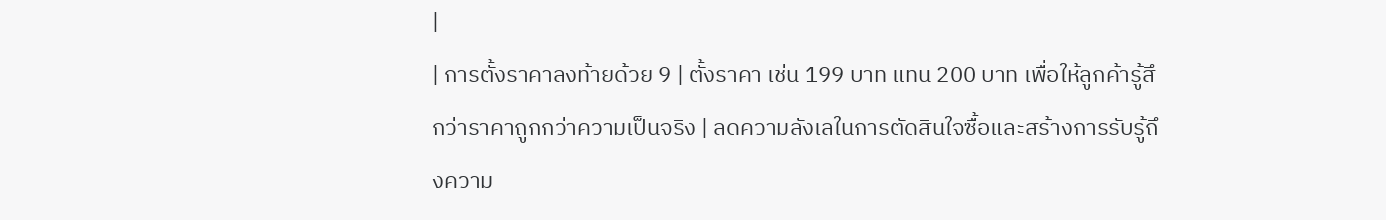|
| การตั้งราคาลงท้ายด้วย 9 | ตั้งราคา เช่น 199 บาท แทน 200 บาท เพื่อให้ลูกค้ารู้สึกว่าราคาถูกกว่าความเป็นจริง | ลดความลังเลในการตัดสินใจซื้อและสร้างการรับรู้ถึงความ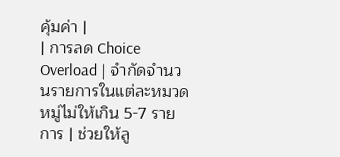คุ้มค่า |
| การลด Choice Overload | จำกัดจำนวนรายการในแต่ละหมวดหมู่ไม่ให้เกิน 5-7 รายการ | ช่วยให้ลู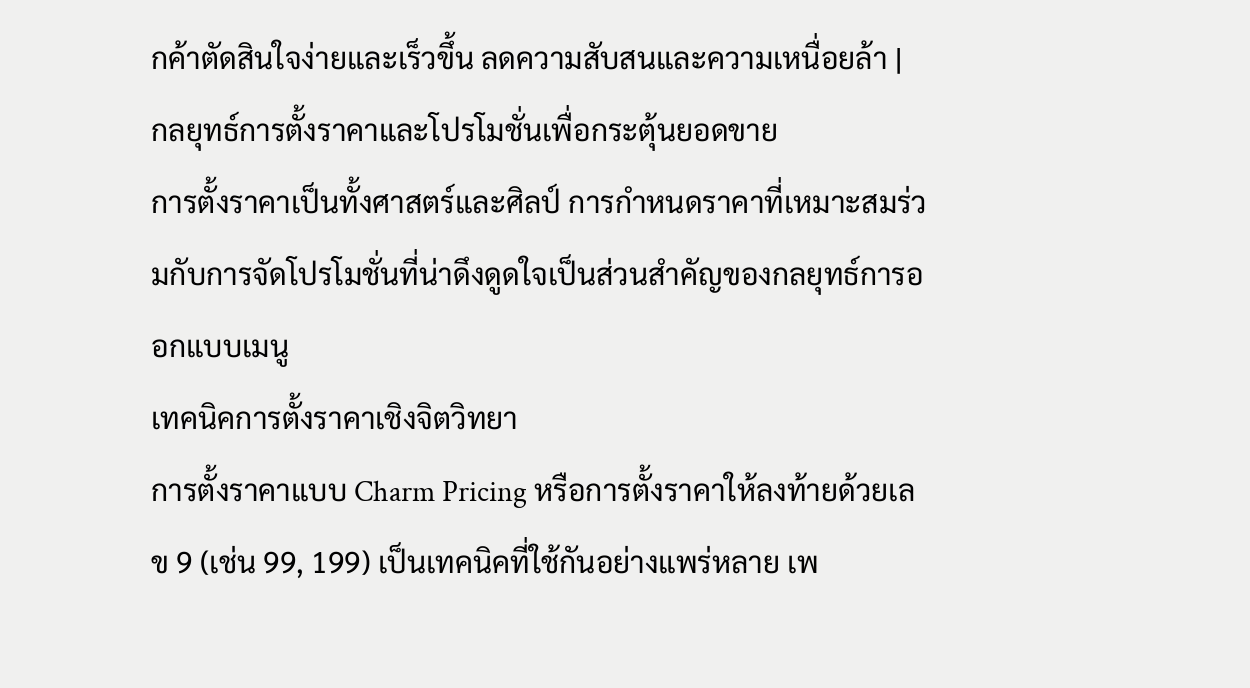กค้าตัดสินใจง่ายและเร็วขึ้น ลดความสับสนและความเหนื่อยล้า |
กลยุทธ์การตั้งราคาและโปรโมชั่นเพื่อกระตุ้นยอดขาย
การตั้งราคาเป็นทั้งศาสตร์และศิลป์ การกำหนดราคาที่เหมาะสมร่วมกับการจัดโปรโมชั่นที่น่าดึงดูดใจเป็นส่วนสำคัญของกลยุทธ์การออกแบบเมนู
เทคนิคการตั้งราคาเชิงจิตวิทยา
การตั้งราคาแบบ Charm Pricing หรือการตั้งราคาให้ลงท้ายด้วยเลข 9 (เช่น 99, 199) เป็นเทคนิคที่ใช้กันอย่างแพร่หลาย เพ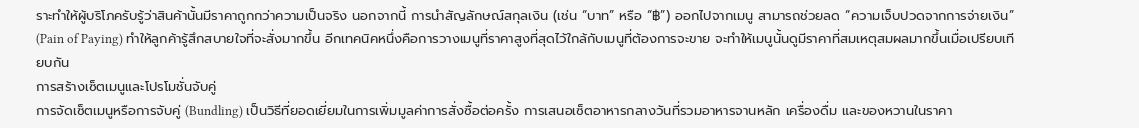ราะทำให้ผู้บริโภครับรู้ว่าสินค้านั้นมีราคาถูกกว่าความเป็นจริง นอกจากนี้ การนำสัญลักษณ์สกุลเงิน (เช่น “บาท” หรือ “฿”) ออกไปจากเมนู สามารถช่วยลด “ความเจ็บปวดจากการจ่ายเงิน” (Pain of Paying) ทำให้ลูกค้ารู้สึกสบายใจที่จะสั่งมากขึ้น อีกเทคนิคหนึ่งคือการวางเมนูที่ราคาสูงที่สุดไว้ใกล้กับเมนูที่ต้องการจะขาย จะทำให้เมนูนั้นดูมีราคาที่สมเหตุสมผลมากขึ้นเมื่อเปรียบเทียบกัน
การสร้างเซ็ตเมนูและโปรโมชั่นจับคู่
การจัดเซ็ตเมนูหรือการจับคู่ (Bundling) เป็นวิธีที่ยอดเยี่ยมในการเพิ่มมูลค่าการสั่งซื้อต่อครั้ง การเสนอเซ็ตอาหารกลางวันที่รวมอาหารจานหลัก เครื่องดื่ม และของหวานในราคา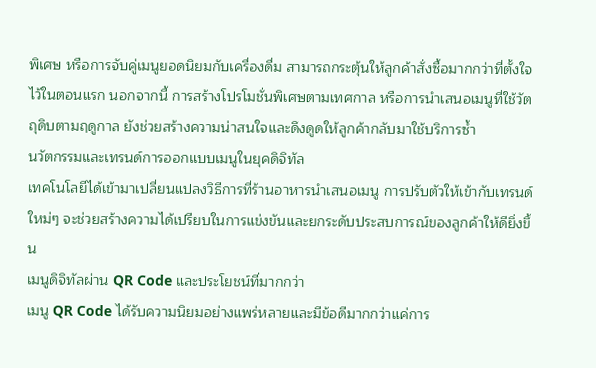พิเศษ หรือการจับคู่เมนูยอดนิยมกับเครื่องดื่ม สามารถกระตุ้นให้ลูกค้าสั่งซื้อมากกว่าที่ตั้งใจไว้ในตอนแรก นอกจากนี้ การสร้างโปรโมชั่นพิเศษตามเทศกาล หรือการนำเสนอเมนูที่ใช้วัตถุดิบตามฤดูกาล ยังช่วยสร้างความน่าสนใจและดึงดูดให้ลูกค้ากลับมาใช้บริการซ้ำ
นวัตกรรมและเทรนด์การออกแบบเมนูในยุคดิจิทัล
เทคโนโลยีได้เข้ามาเปลี่ยนแปลงวิธีการที่ร้านอาหารนำเสนอเมนู การปรับตัวให้เข้ากับเทรนด์ใหม่ๆ จะช่วยสร้างความได้เปรียบในการแข่งขันและยกระดับประสบการณ์ของลูกค้าให้ดียิ่งขึ้น
เมนูดิจิทัลผ่าน QR Code และประโยชน์ที่มากกว่า
เมนู QR Code ได้รับความนิยมอย่างแพร่หลายและมีข้อดีมากกว่าแค่การ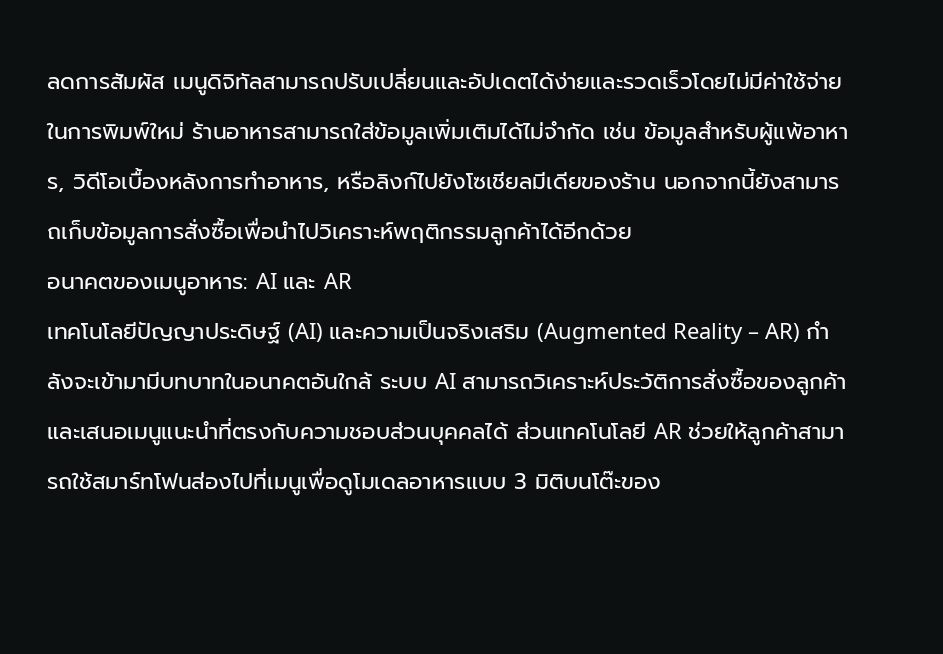ลดการสัมผัส เมนูดิจิทัลสามารถปรับเปลี่ยนและอัปเดตได้ง่ายและรวดเร็วโดยไม่มีค่าใช้จ่ายในการพิมพ์ใหม่ ร้านอาหารสามารถใส่ข้อมูลเพิ่มเติมได้ไม่จำกัด เช่น ข้อมูลสำหรับผู้แพ้อาหาร, วิดีโอเบื้องหลังการทำอาหาร, หรือลิงก์ไปยังโซเชียลมีเดียของร้าน นอกจากนี้ยังสามารถเก็บข้อมูลการสั่งซื้อเพื่อนำไปวิเคราะห์พฤติกรรมลูกค้าได้อีกด้วย
อนาคตของเมนูอาหาร: AI และ AR
เทคโนโลยีปัญญาประดิษฐ์ (AI) และความเป็นจริงเสริม (Augmented Reality – AR) กำลังจะเข้ามามีบทบาทในอนาคตอันใกล้ ระบบ AI สามารถวิเคราะห์ประวัติการสั่งซื้อของลูกค้าและเสนอเมนูแนะนำที่ตรงกับความชอบส่วนบุคคลได้ ส่วนเทคโนโลยี AR ช่วยให้ลูกค้าสามารถใช้สมาร์ทโฟนส่องไปที่เมนูเพื่อดูโมเดลอาหารแบบ 3 มิติบนโต๊ะของ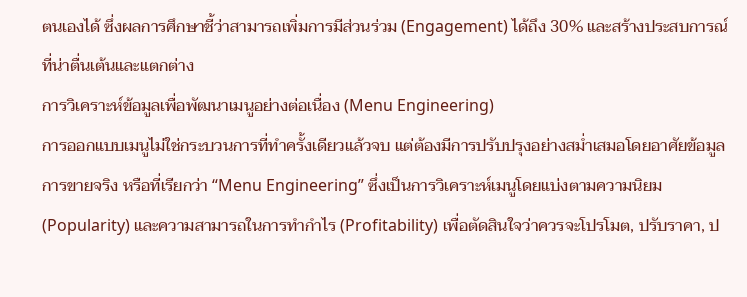ตนเองได้ ซึ่งผลการศึกษาชี้ว่าสามารถเพิ่มการมีส่วนร่วม (Engagement) ได้ถึง 30% และสร้างประสบการณ์ที่น่าตื่นเต้นและแตกต่าง
การวิเคราะห์ข้อมูลเพื่อพัฒนาเมนูอย่างต่อเนื่อง (Menu Engineering)
การออกแบบเมนูไม่ใช่กระบวนการที่ทำครั้งเดียวแล้วจบ แต่ต้องมีการปรับปรุงอย่างสม่ำเสมอโดยอาศัยข้อมูลการขายจริง หรือที่เรียกว่า “Menu Engineering” ซึ่งเป็นการวิเคราะห์เมนูโดยแบ่งตามความนิยม (Popularity) และความสามารถในการทำกำไร (Profitability) เพื่อตัดสินใจว่าควรจะโปรโมต, ปรับราคา, ป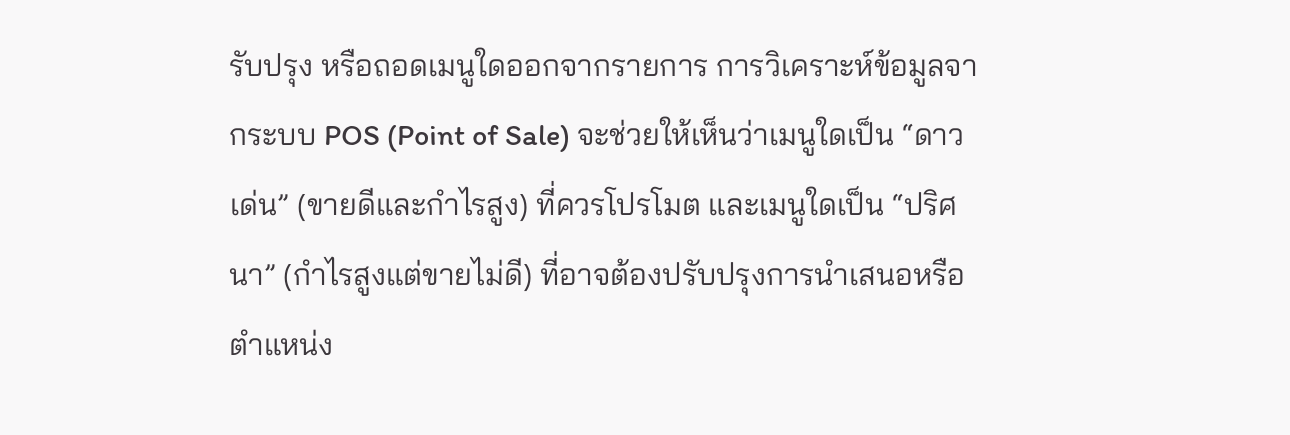รับปรุง หรือถอดเมนูใดออกจากรายการ การวิเคราะห์ข้อมูลจากระบบ POS (Point of Sale) จะช่วยให้เห็นว่าเมนูใดเป็น “ดาวเด่น” (ขายดีและกำไรสูง) ที่ควรโปรโมต และเมนูใดเป็น “ปริศนา” (กำไรสูงแต่ขายไม่ดี) ที่อาจต้องปรับปรุงการนำเสนอหรือตำแหน่ง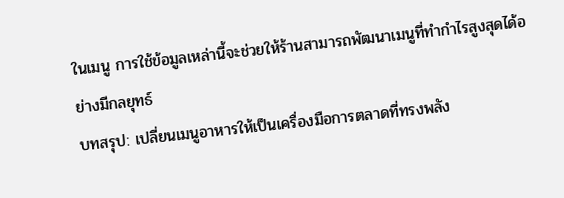ในเมนู การใช้ข้อมูลเหล่านี้จะช่วยให้ร้านสามารถพัฒนาเมนูที่ทำกำไรสูงสุดได้อย่างมีกลยุทธ์
บทสรุป: เปลี่ยนเมนูอาหารให้เป็นเครื่องมือการตลาดที่ทรงพลัง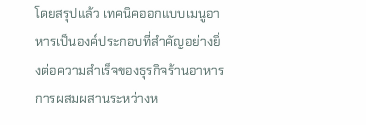โดยสรุปแล้ว เทคนิคออกแบบเมนูอาหารเป็นองค์ประกอบที่สำคัญอย่างยิ่งต่อความสำเร็จของธุรกิจร้านอาหาร การผสมผสานระหว่างห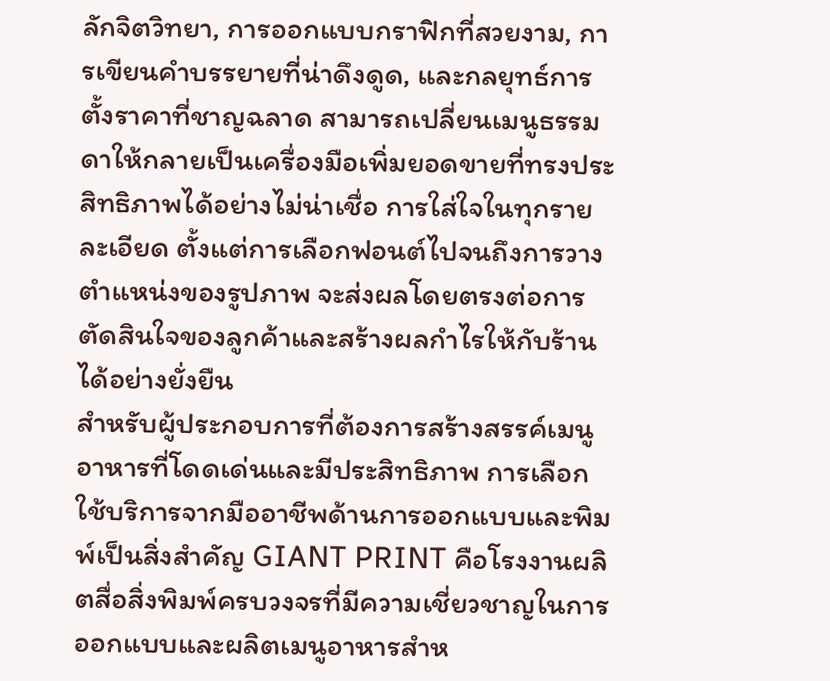ลักจิตวิทยา, การออกแบบกราฟิกที่สวยงาม, การเขียนคำบรรยายที่น่าดึงดูด, และกลยุทธ์การตั้งราคาที่ชาญฉลาด สามารถเปลี่ยนเมนูธรรมดาให้กลายเป็นเครื่องมือเพิ่มยอดขายที่ทรงประสิทธิภาพได้อย่างไม่น่าเชื่อ การใส่ใจในทุกรายละเอียด ตั้งแต่การเลือกฟอนต์ไปจนถึงการวางตำแหน่งของรูปภาพ จะส่งผลโดยตรงต่อการตัดสินใจของลูกค้าและสร้างผลกำไรให้กับร้านได้อย่างยั่งยืน
สำหรับผู้ประกอบการที่ต้องการสร้างสรรค์เมนูอาหารที่โดดเด่นและมีประสิทธิภาพ การเลือกใช้บริการจากมืออาชีพด้านการออกแบบและพิมพ์เป็นสิ่งสำคัญ GIANT PRINT คือโรงงานผลิตสื่อสิ่งพิมพ์ครบวงจรที่มีความเชี่ยวชาญในการออกแบบและผลิตเมนูอาหารสำห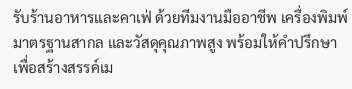รับร้านอาหารและคาเฟ่ ด้วยทีมงานมืออาชีพ เครื่องพิมพ์มาตรฐานสากล และวัสดุคุณภาพสูง พร้อมให้คำปรึกษาเพื่อสร้างสรรค์เม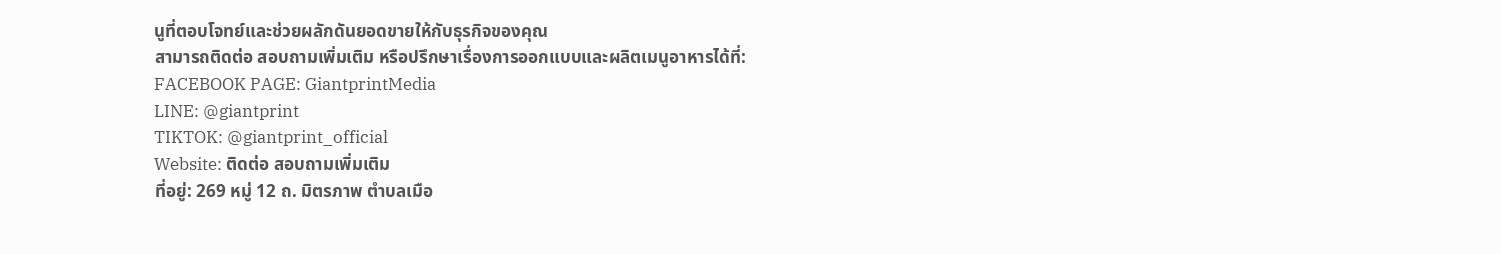นูที่ตอบโจทย์และช่วยผลักดันยอดขายให้กับธุรกิจของคุณ
สามารถติดต่อ สอบถามเพิ่มเติม หรือปรึกษาเรื่องการออกแบบและผลิตเมนูอาหารได้ที่:
FACEBOOK PAGE: GiantprintMedia
LINE: @giantprint
TIKTOK: @giantprint_official
Website: ติดต่อ สอบถามเพิ่มเติม
ที่อยู่: 269 หมู่ 12 ถ. มิตรภาพ ตำบลเมือ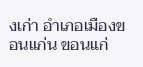งเก่า อำเภอเมืองขอนแก่น ขอนแก่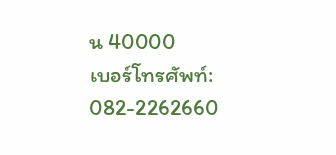น 40000
เบอร์โทรศัพท์: 082-2262660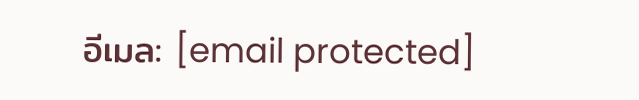อีเมล: [email protected]